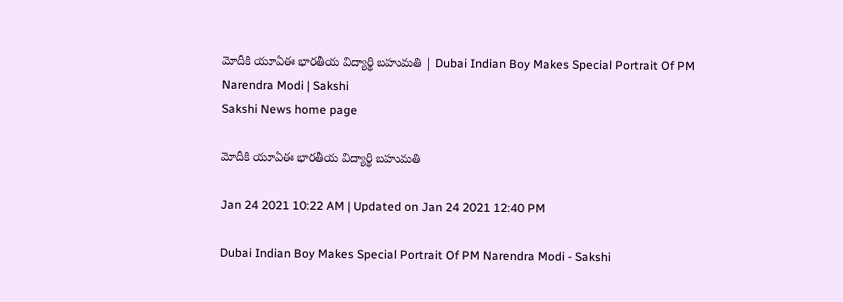మోదీకి యూఏఈ భారతీయ విద్యార్థి బహుమతి | Dubai Indian Boy Makes Special Portrait Of PM Narendra Modi | Sakshi
Sakshi News home page

మోదీకి యూఏఈ భారతీయ విద్యార్థి బహుమతి

Jan 24 2021 10:22 AM | Updated on Jan 24 2021 12:40 PM

Dubai Indian Boy Makes Special Portrait Of PM Narendra Modi - Sakshi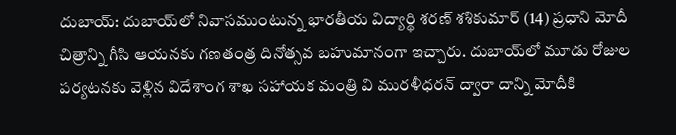దుబాయ్‌: దుబాయ్‌లో నివాసముంటున్న భారతీయ విద్యార్థి శరణ్‌ శశికుమార్‌ (14) ప్రధాని మోదీ చిత్రాన్ని గీసి ఆయనకు గణతంత్ర దినోత్సవ బహుమానంగా ఇచ్చారు. దుబాయ్‌లో మూడు రోజుల పర్యటనకు వెళ్లిన విదేశాంగ శాఖ సహాయక మంత్రి వి మురళీధరన్‌ ద్వారా దాన్ని మోదీకి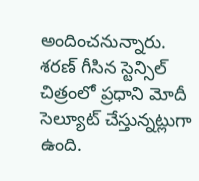అందించనున్నారు. శరణ్‌ గీసిన స్టెన్సిల్‌ చిత్రంలో ప్రధాని మోదీ సెల్యూట్‌ చేస్తున్నట్లుగా ఉంది.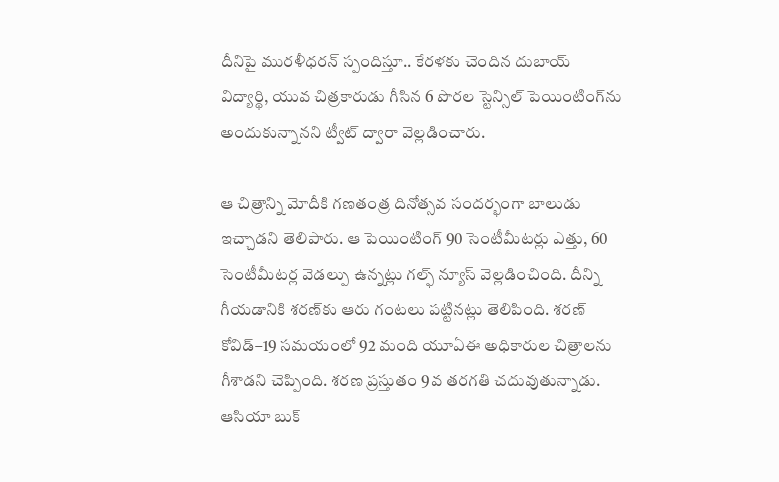దీనిపై మురళీధరన్‌ స్పందిస్తూ.. కేరళకు చెందిన దుబాయ్‌ విద్యార్థి, యువ చిత్రకారుడు గీసిన 6 పొరల స్టెన్సిల్‌ పెయింటింగ్‌ను అందుకున్నానని ట్వీట్‌ ద్వారా వెల్లడించారు.

ఆ చిత్రాన్ని మోదీకి గణతంత్ర దినోత్సవ సందర్భంగా బాలుడు ఇచ్చాడని తెలిపారు. ఆ పెయింటింగ్‌ 90 సెంటీమీటర్లు ఎత్తు, 60 సెంటీమీటర్ల వెడల్పు ఉన్నట్లు గల్ఫ్‌ న్యూస్‌ వెల్లడించింది. దీన్ని గీయడానికి శరణ్‌కు ఆరు గంటలు పట్టినట్లు తెలిపింది. శరణ్‌ కోవిడ్‌–19 సమయంలో 92 మంది యూఏఈ అధికారుల చిత్రాలను గీశాడని చెప్పింది. శరణ ప్రస్తుతం 9వ తరగతి చదువుతున్నాడు. ఆసియా బుక్‌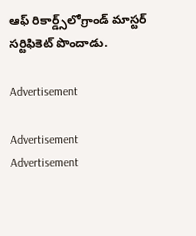ఆఫ్‌ రికార్డ్స్‌లోగ్రాండ్‌ మాస్టర్‌ సర్టిఫికెట్‌ పొందాడు.

Advertisement

Advertisement
Advertisement